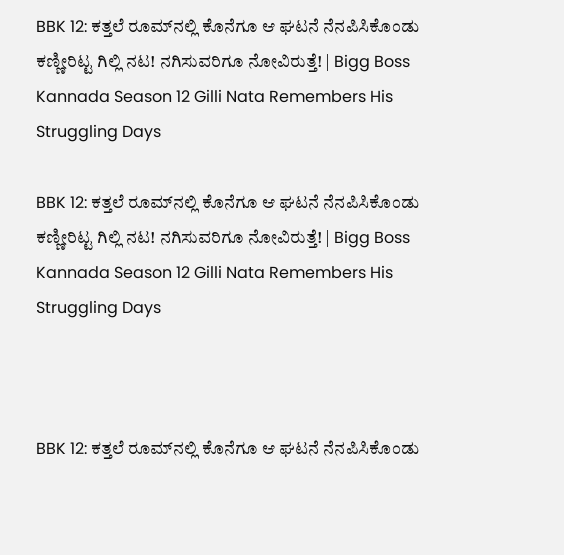BBK 12: ಕತ್ತಲೆ ರೂಮ್‌ನಲ್ಲಿ ಕೊನೆಗೂ ಆ ಘಟನೆ ನೆನಪಿಸಿಕೊಂಡು ಕಣ್ಣೀರಿಟ್ಟ ಗಿಲ್ಲಿ ನಟ! ನಗಿಸುವರಿಗೂ ನೋವಿರುತ್ತೆ! | Bigg Boss Kannada Season 12 Gilli Nata Remembers His Struggling Days

BBK 12: ಕತ್ತಲೆ ರೂಮ್‌ನಲ್ಲಿ ಕೊನೆಗೂ ಆ ಘಟನೆ ನೆನಪಿಸಿಕೊಂಡು ಕಣ್ಣೀರಿಟ್ಟ ಗಿಲ್ಲಿ ನಟ! ನಗಿಸುವರಿಗೂ ನೋವಿರುತ್ತೆ! | Bigg Boss Kannada Season 12 Gilli Nata Remembers His Struggling Days



BBK 12: ಕತ್ತಲೆ ರೂಮ್‌ನಲ್ಲಿ ಕೊನೆಗೂ ಆ ಘಟನೆ ನೆನಪಿಸಿಕೊಂಡು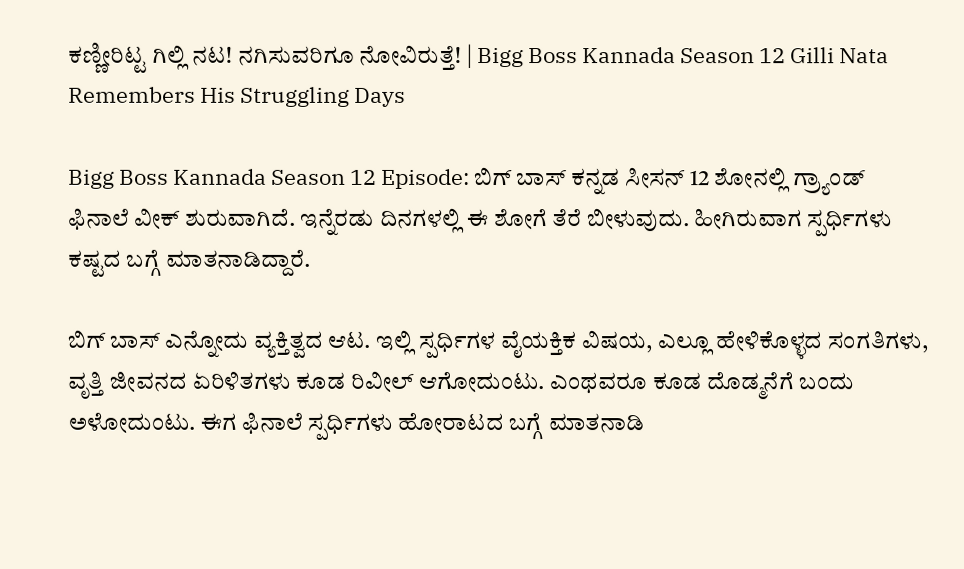ಕಣ್ಣೀರಿಟ್ಟ ಗಿಲ್ಲಿ ನಟ! ನಗಿಸುವರಿಗೂ ನೋವಿರುತ್ತೆ! | Bigg Boss Kannada Season 12 Gilli Nata Remembers His Struggling Days

Bigg Boss Kannada Season 12 Episode: ಬಿಗ್‌ ಬಾಸ್‌ ಕನ್ನಡ ಸೀಸನ್‌ 12 ಶೋನಲ್ಲಿ ಗ್ರ್ಯಾಂಡ್‌ ಫಿನಾಲೆ ವೀಕ್‌ ಶುರುವಾಗಿದೆ. ಇನ್ನೆರಡು ದಿನಗಳಲ್ಲಿ ಈ ಶೋಗೆ ತೆರೆ ಬೀಳುವುದು. ಹೀಗಿರುವಾಗ ಸ್ಪರ್ಧಿಗಳು ಕಷ್ಟದ ಬಗ್ಗೆ ಮಾತನಾಡಿದ್ದಾರೆ.

ಬಿಗ್‌ ಬಾಸ್‌ ಎನ್ನೋದು ವ್ಯಕ್ತಿತ್ವದ ಆಟ. ಇಲ್ಲಿ ಸ್ಪರ್ಧಿಗಳ ವೈಯಕ್ತಿಕ ವಿಷಯ, ಎಲ್ಲೂ ಹೇಳಿಕೊಳ್ಳದ ಸಂಗತಿಗಳು, ವೃತ್ತಿ ಜೀವನದ ಏರಿಳಿತಗಳು ಕೂಡ ರಿವೀಲ್‌ ಆಗೋದುಂಟು. ಎಂಥವರೂ ಕೂಡ ದೊಡ್ಮನೆಗೆ ಬಂದು ಅಳೋದುಂಟು. ಈಗ ಫಿನಾಲೆ ಸ್ಪರ್ಧಿಗಳು ಹೋರಾಟದ ಬಗ್ಗೆ ಮಾತನಾಡಿ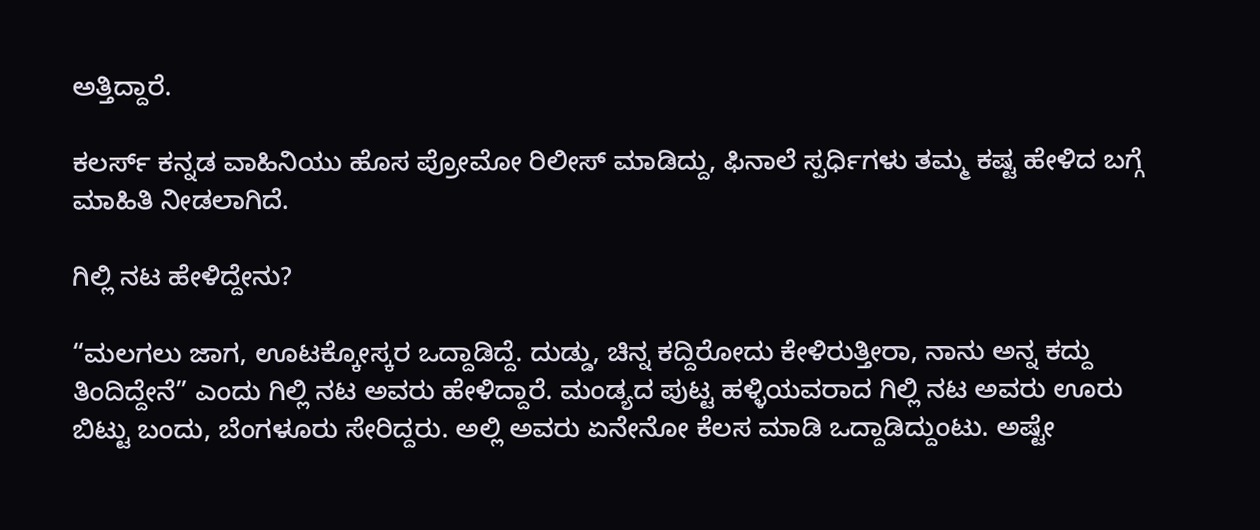ಅತ್ತಿದ್ದಾರೆ.

ಕಲರ್ಸ್‌ ಕನ್ನಡ ವಾಹಿನಿಯು ಹೊಸ ಪ್ರೋಮೋ ರಿಲೀಸ್‌ ಮಾಡಿದ್ದು, ಫಿನಾಲೆ ಸ್ಪರ್ಧಿಗಳು ತಮ್ಮ ಕಷ್ಟ ಹೇಳಿದ ಬಗ್ಗೆ ಮಾಹಿತಿ ನೀಡಲಾಗಿದೆ.

ಗಿಲ್ಲಿ ನಟ ಹೇಳಿದ್ದೇನು?

“ಮಲಗಲು ಜಾಗ, ಊಟಕ್ಕೋಸ್ಕರ ಒದ್ದಾಡಿದ್ದೆ. ದುಡ್ಡು, ಚಿನ್ನ ಕದ್ದಿರೋದು ಕೇಳಿರುತ್ತೀರಾ, ನಾನು ಅನ್ನ ಕದ್ದು ತಿಂದಿದ್ದೇನೆ” ಎಂದು ಗಿಲ್ಲಿ ನಟ ಅವರು ಹೇಳಿದ್ದಾರೆ. ಮಂಡ್ಯದ ಪುಟ್ಟ ಹಳ್ಳಿಯವರಾದ ಗಿಲ್ಲಿ ನಟ ಅವರು ಊರು ಬಿಟ್ಟು ಬಂದು, ಬೆಂಗಳೂರು ಸೇರಿದ್ದರು. ಅಲ್ಲಿ ಅವರು ಏನೇನೋ ಕೆಲಸ ಮಾಡಿ ಒದ್ದಾಡಿದ್ದುಂಟು. ಅಷ್ಟೇ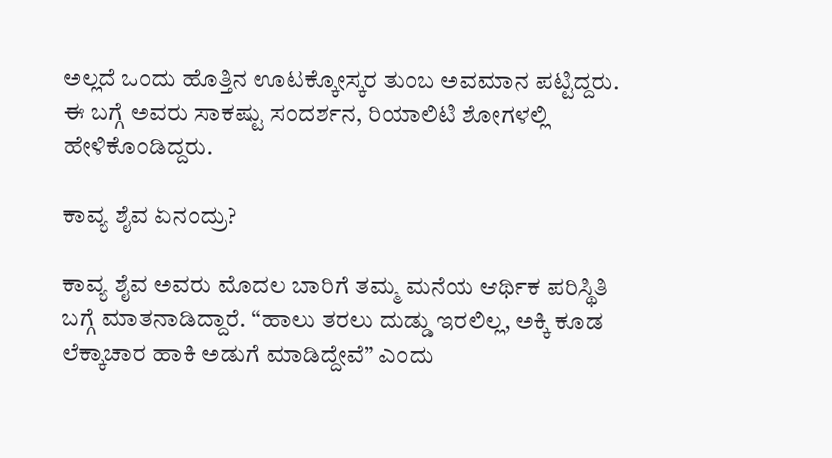ಅಲ್ಲದೆ ಒಂದು ಹೊತ್ತಿನ ಊಟಕ್ಕೋಸ್ಕರ ತುಂಬ ಅವಮಾನ ಪಟ್ಟಿದ್ದರು. ಈ ಬಗ್ಗೆ ಅವರು ಸಾಕಷ್ಟು ಸಂದರ್ಶನ, ರಿಯಾಲಿಟಿ ಶೋಗಳಲ್ಲಿ ಹೇಳಿಕೊಂಡಿದ್ದರು.

ಕಾವ್ಯ ಶೈವ ಏನಂದ್ರು?

ಕಾವ್ಯ ಶೈವ ಅವರು ಮೊದಲ ಬಾರಿಗೆ ತಮ್ಮ ಮನೆಯ ಆರ್ಥಿಕ ಪರಿಸ್ಥಿತಿ ಬಗ್ಗೆ ಮಾತನಾಡಿದ್ದಾರೆ. “ಹಾಲು ತರಲು ದುಡ್ಡು ಇರಲಿಲ್ಲ, ಅಕ್ಕಿ ಕೂಡ ಲೆಕ್ಕಾಚಾರ ಹಾಕಿ ಅಡುಗೆ ಮಾಡಿದ್ದೇವೆ” ಎಂದು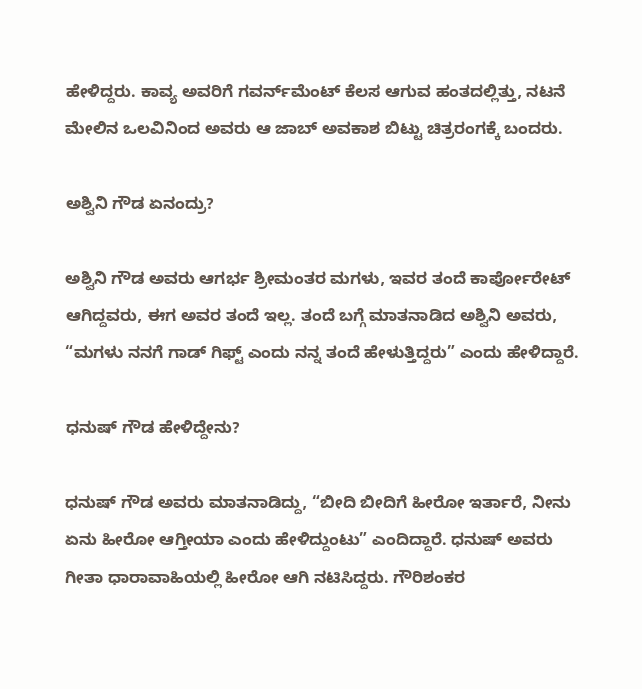ಹೇಳಿದ್ದರು. ಕಾವ್ಯ ಅವರಿಗೆ ಗವರ್ನ್‌ಮೆಂಟ್‌ ಕೆಲಸ ಆಗುವ ಹಂತದಲ್ಲಿತ್ತು, ನಟನೆ ಮೇಲಿನ ಒಲವಿನಿಂದ ಅವರು ಆ ಜಾಬ್‌ ಅವಕಾಶ ಬಿಟ್ಟು ಚಿತ್ರರಂಗಕ್ಕೆ ಬಂದರು.

ಅಶ್ವಿನಿ ಗೌಡ ಏನಂದ್ರು?

ಅಶ್ವಿನಿ ಗೌಡ ಅವರು ಆಗರ್ಭ ಶ್ರೀಮಂತರ ಮಗಳು, ಇವರ ತಂದೆ ಕಾರ್ಪೋರೇಟ್‌ ಆಗಿದ್ದವರು, ಈಗ ಅವರ ತಂದೆ ಇಲ್ಲ. ತಂದೆ ಬಗ್ಗೆ ಮಾತನಾಡಿದ ಅಶ್ವಿನಿ ಅವರು, “ಮಗಳು ನನಗೆ ಗಾಡ್‌ ಗಿಫ್ಟ್‌ ಎಂದು ನನ್ನ ತಂದೆ ಹೇಳುತ್ತಿದ್ದರು” ಎಂದು ಹೇಳಿದ್ದಾರೆ.

ಧನುಷ್‌ ಗೌಡ ಹೇಳಿದ್ದೇನು?

ಧನುಷ್‌ ಗೌಡ ಅವರು ಮಾತನಾಡಿದ್ದು, “ಬೀದಿ ಬೀದಿಗೆ ಹೀರೋ ಇರ್ತಾರೆ, ನೀನು ಏನು ಹೀರೋ ಆಗ್ತೀಯಾ ಎಂದು ಹೇಳಿದ್ದುಂಟು” ಎಂದಿದ್ದಾರೆ. ಧನುಷ್‌ ಅವರು ಗೀತಾ ಧಾರಾವಾಹಿಯಲ್ಲಿ ಹೀರೋ ಆಗಿ ನಟಿಸಿದ್ದರು. ಗೌರಿಶಂಕರ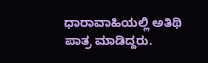ಧಾರಾವಾಹಿಯಲ್ಲಿ ಅತಿಥಿ ಪಾತ್ರ ಮಾಡಿದ್ದರು.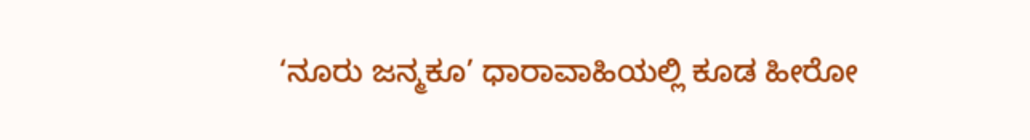‘ನೂರು ಜನ್ಮಕೂ’ ಧಾರಾವಾಹಿಯಲ್ಲಿ ಕೂಡ ಹೀರೋ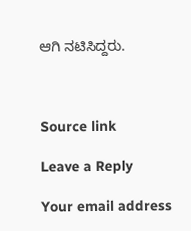ಆಗಿ ನಟಿಸಿದ್ದರು.



Source link

Leave a Reply

Your email address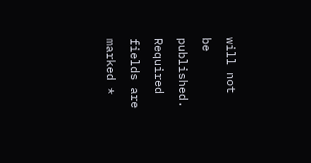will not be published. Required fields are marked *